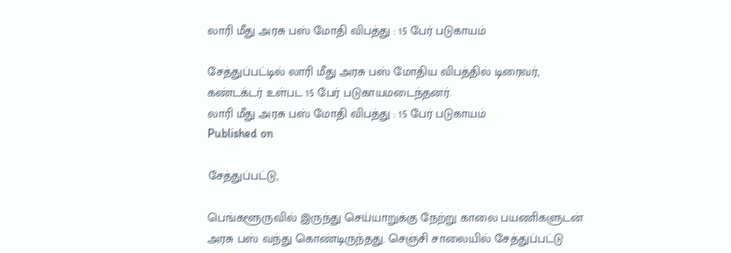லாரி மீது அரசு பஸ் மோதி விபத்து : 15 பேர் படுகாயம்

சேத்துப்பட்டில் லாரி மீது அரசு பஸ் மோதிய விபத்தில் டிரைவர், கண்டக்டர் உள்பட 15 பேர் படுகாயமடைந்தனர்.
லாரி மீது அரசு பஸ் மோதி விபத்து : 15 பேர் படுகாயம்
Published on

சேத்துப்பட்டு,

பெங்களூருவில் இருந்து செய்யாறுக்கு நேற்று காலை பயணிகளுடன் அரசு பஸ் வந்து கொண்டிருந்தது. செஞ்சி சாலையில் சேத்துப்பட்டு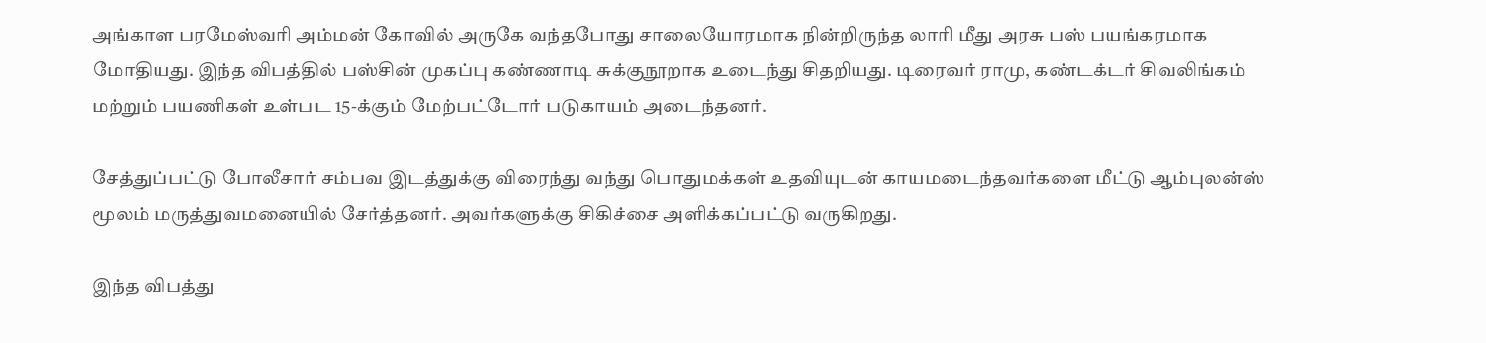அங்காள பரமேஸ்வரி அம்மன் கோவில் அருகே வந்தபோது சாலையோரமாக நின்றிருந்த லாரி மீது அரசு பஸ் பயங்கரமாக மோதியது. இந்த விபத்தில் பஸ்சின் முகப்பு கண்ணாடி சுக்குநூறாக உடைந்து சிதறியது. டிரைவர் ராமு, கண்டக்டர் சிவலிங்கம் மற்றும் பயணிகள் உள்பட 15-க்கும் மேற்பட்டோர் படுகாயம் அடைந்தனர்.

சேத்துப்பட்டு போலீசார் சம்பவ இடத்துக்கு விரைந்து வந்து பொதுமக்கள் உதவியுடன் காயமடைந்தவர்களை மீட்டு ஆம்புலன்ஸ் மூலம் மருத்துவமனையில் சேர்த்தனர். அவர்களுக்கு சிகிச்சை அளிக்கப்பட்டு வருகிறது.

இந்த விபத்து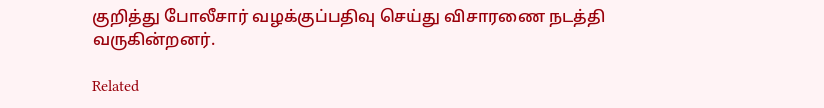குறித்து போலீசார் வழக்குப்பதிவு செய்து விசாரணை நடத்தி வருகின்றனர்.

Related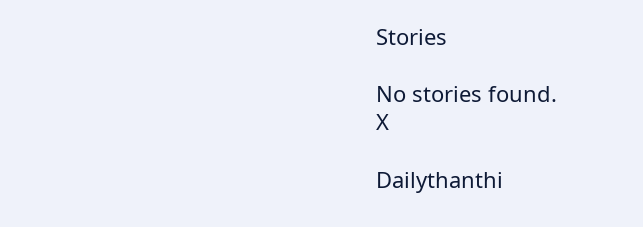Stories

No stories found.
X

Dailythanthi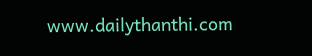www.dailythanthi.com